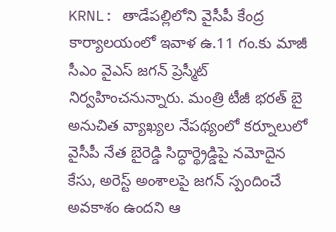KRNL: తాడేపల్లిలోని వైసీపీ కేంద్ర కార్యాలయంలో ఇవాళ ఉ.11 గం.కు మాజీ సీఎం వైఎస్ జగన్ ప్రెస్మీట్ నిర్వహించనున్నారు. మంత్రి టీజీ భరత్ బై అనుచిత వ్యాఖ్యల నేపథ్యంలో కర్నూలులో వైసీపీ నేత బైరెడ్డి సిద్ధార్థ్రెడ్డిపై నమోదైన కేసు, అరెస్ట్ అంశాలపై జగన్ స్పందించే అవకాశం ఉందని ఆ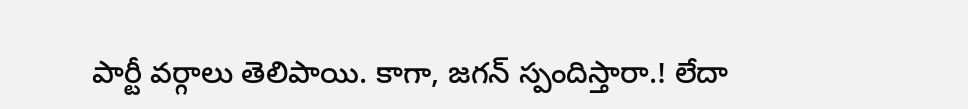పార్టీ వర్గాలు తెలిపాయి. కాగా, జగన్ స్పందిస్తారా.! లేదా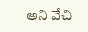అని వేచి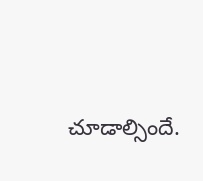చూడాల్సిందే.